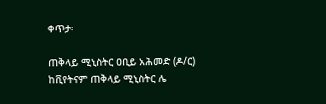ቀጥታ፡

ጠቅላይ ሚኒስትር ዐቢይ አሕመድ (ዶ/ር) ከቪየትናም ጠቅላይ ሚኒስትር ሌ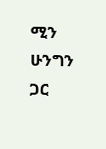ሚን ሁንግን  ጋር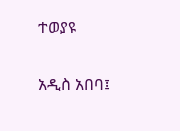ተወያዩ

አዲስ አበባ፤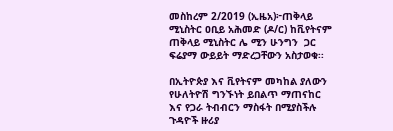መስከረም 2/2019 (ኢዜአ)፦ጠቅላይ ሚኒስትር ዐቢይ አሕመድ (ዶ/ር) ከቪየትናም ጠቅላይ ሚኒስትር ሌ ሚን ሁንግን  ጋር ፍሬያማ ውይይት ማድረጋቸውን አስታወቁ፡፡

በኢትዮጵያ እና ቪየትናም መካከል ያለውን የሁለትዮሽ ግንኙነት ይበልጥ ማጠናከር እና የጋራ ትብብርን ማስፋት በሚያስችሉ ጉዳዮች ዙሪያ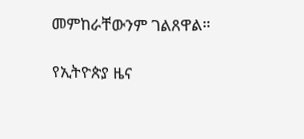መምከራቸውንም ገልጸዋል።

የኢትዮጵያ ዜና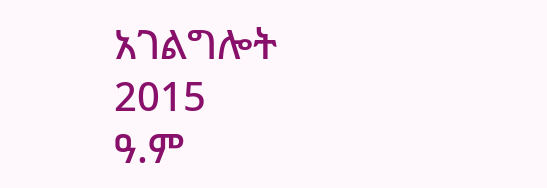አገልግሎት
2015
ዓ.ም